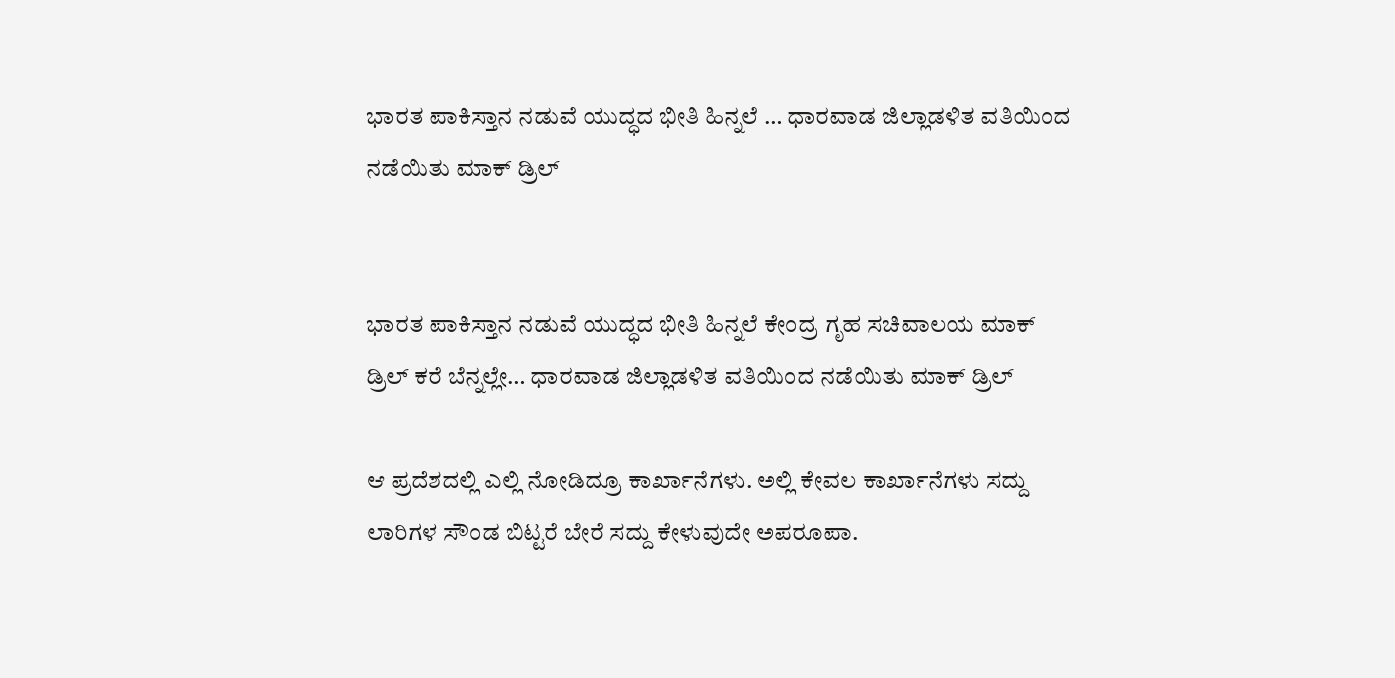ಭಾರತ ಪಾಕಿಸ್ತಾನ ನಡುವೆ ಯುದ್ಧದ ಭೀತಿ ಹಿನ್ನಲೆ … ಧಾರವಾಡ ಜಿಲ್ಲಾಡಳಿತ ವತಿಯಿಂದ ನಡೆಯಿತು ಮಾಕ್ ಡ್ರಿಲ್


ಭಾರತ ಪಾಕಿಸ್ತಾನ ನಡುವೆ ಯುದ್ಧದ ಭೀತಿ ಹಿನ್ನಲೆ ‌ಕೇಂದ್ರ ಗೃಹ ಸಚಿವಾಲಯ ಮಾಕ್ ಡ್ರಿಲ್ ಕರೆ ಬೆನ್ನಲ್ಲೇ… ಧಾರವಾಡ ಜಿಲ್ಲಾಡಳಿತ ವತಿಯಿಂದ ನಡೆಯಿತು ಮಾಕ್ ಡ್ರಿಲ್

ಆ ಪ್ರದೆಶದಲ್ಲಿ ಎಲ್ಲಿ‌ ನೋಡಿದ್ರೂ ಕಾರ್ಖಾನೆಗಳು. ಅಲ್ಲಿ ಕೇವಲ‌ ಕಾರ್ಖಾನೆಗಳು ಸದ್ದು ಲಾರಿಗಳ ಸೌಂಡ ಬಿಟ್ಟರೆ ಬೇರೆ ಸದ್ದು ಕೇಳುವುದೇ ಅಪರೂಪಾ.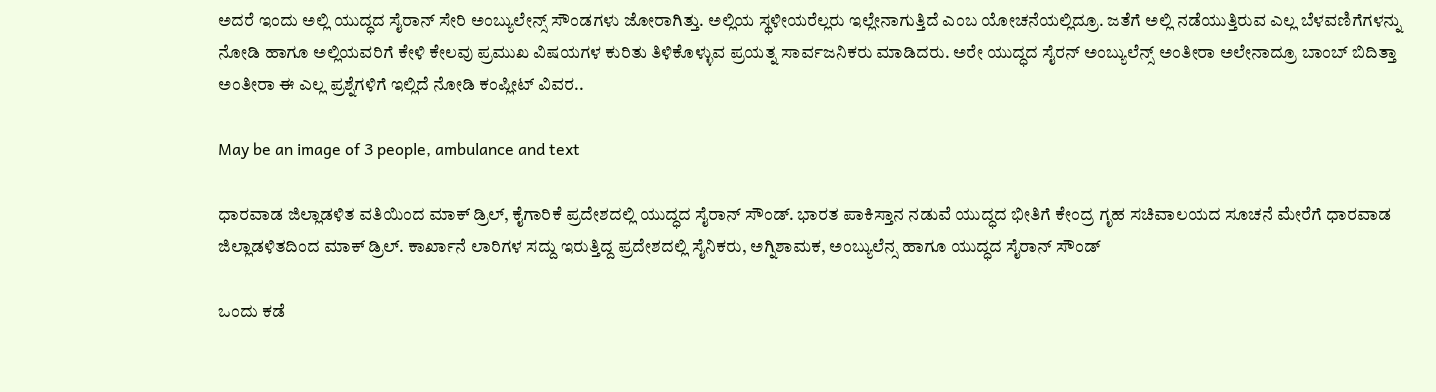ಅದರೆ ಇಂದು ಅಲ್ಲಿ ಯುದ್ಧದ ಸೈರಾನ್ ಸೇರಿ‌ ಅಂಬ್ಯುಲೇನ್ಸ್ ಸೌಂಡಗಳು ಜೋರಾಗಿತ್ತು. ಅಲ್ಲಿಯ ಸ್ಥಳೀಯರೆಲ್ಲರು ಇಲ್ಲೇನಾಗುತ್ತಿದೆ ಎಂಬ ಯೋಚನೆಯಲ್ಲಿದ್ರೂ. ಜತೆಗೆ ಅಲ್ಲಿ ನಡೆಯುತ್ತಿರುವ ಎಲ್ಲ ಬೆಳವಣಿಗೆಗಳನ್ನು ನೋಡಿ ಹಾಗೂ ಅಲ್ಲಿಯವರಿಗೆ ಕೇಳಿ ಕೇಲವು ಪ್ರಮುಖ ವಿಷಯಗಳ ಕುರಿತು ತಿಳಿಕೊಳ್ಳುವ ಪ್ರಯತ್ನ ಸಾರ್ವಜನಿಕರು ಮಾಡಿದರು. ಅರೇ ಯುದ್ಧದ ಸೈರನ್ ಅಂಬ್ಯುಲೆನ್ಸ್ ಅಂತೀರಾ ಅಲೇನಾದ್ರೂ ಬಾಂಬ್ ಬಿದಿತ್ತಾ ಅಂತೀರಾ ಈ ಎಲ್ಲ ಪ್ರಶ್ನೆಗಳಿಗೆ ಇಲ್ಲಿದೆ ನೋಡಿ ಕಂಪ್ಲೀಟ್ ವಿವರ..

May be an image of 3 people, ambulance and text

ಧಾರವಾಡ ಜಿಲ್ಲಾಡಳಿತ ವತಿಯಿಂದ ಮಾಕ್ ಡ್ರಿಲ್, ಕೈಗಾರಿಕೆ ಪ್ರದೇಶದಲ್ಲಿ ಯುದ್ಧದ ಸೈರಾನ್ ಸೌಂಡ್. ಭಾರತ ಪಾಕಿಸ್ತಾನ ನಡುವೆ ಯುದ್ಧದ ಭೀತಿಗೆ ಕೇಂದ್ರ ಗೃಹ ಸಚಿವಾಲಯದ ಸೂಚನೆ ಮೇರೆಗೆ ಧಾರವಾಡ ಜಿಲ್ಲಾಡಳಿತದಿಂದ ಮಾಕ್‌ ಡ್ರಿಲ್. ಕಾರ್ಖಾನೆ ಲಾರಿಗಳ ಸದ್ದು ಇರುತ್ತಿದ್ದ ಪ್ರದೇಶದಲ್ಲಿ ಸೈನಿಕರು, ಅಗ್ನಿಶಾಮಕ, ಅಂಬ್ಯುಲೆನ್ಸ ಹಾಗೂ ಯುದ್ಧದ ಸೈರಾನ್ ಸೌಂಡ್

ಒಂದು ಕಡೆ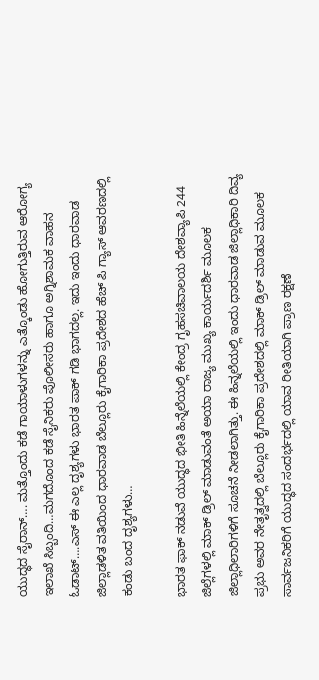ಯುದ್ಧದ ಸೈರಾನ್‌…. ಮತ್ತೊಂದು ಕಡೆ ಗಾಯಾಳುಗಳನ್ನು ಎತ್ಕೊಂಡು ಹೋಗುತ್ತಿರುವ ಆರೋಗ್ಯ ಇಲಾಖೆ ಸಿಬ್ಬಂದಿ…ಮಗದೊಂದ ಕಡೆ ಸೈನಿಕರು ಪೊಲೀಸರು ‌ಹಾಗೂ ಅಗ್ನಿ‌ಶಾಮಕ ವಾಹನ ಓಡಾಟ್….ಎಸ್ ಈ ಎಲ್ಲ ದೃಶ್ಯಗಳು ಭಾರತ ಪಾಕ್ ಗಡಿ ಭಾಗದಲ್ಲ. ಇದು ಇಂದು ಧಾರವಾಡ ಜಿಲ್ಲಾಡಳಿತ ವತಿಯಿಂದ ಧಾರವಾಡ ಬೆಲ್ಲೂರು ಕೈಗಾರಿಕಾ ಪ್ರದೇಶದ‌ ಹೆಚ್ ಪಿ ಗ್ಯಾಸ್ ಆವರಣದಲ್ಲಿ ಕಂಡು ಬಂದ ದೃಶ್ಯಗಳು…

ಭಾರತ ಫಾಕ್ ನಡುವೆ ಯುದ್ಧದ ಭೀತಿ ಹಿನ್ನೆಲೆಯಲ್ಲಿ ಕೇಂದ್ರ ಗೃಹ‌ಸಚಿವಾಲಯ ದೇಶವ್ಯಾಪಿ 244 ಜಿಲ್ಲೆಗಳಲ್ಲಿ ಮಾಕ್ ಡ್ರಿಲ್ ಮಾಡುವಂತೆ ಅಯಾ ರಾಜ್ಯ ಮುಖ್ಯ ಕಾರ್ಯದರ್ಶಿ ಮೂಲಕ ಜಿಲ್ಲಾಧಿಲಾರಿಗಳಿಗೆ ಸೂಚನೆ ನೀಡಲಾಗಿತ್ತು. ಈ ಹಿನ್ನಲೆಯಲ್ಲಿ ಇಂದು ಧಾರವಾಡ ಜಿಲ್ಲಾಧಿಕಾರಿ ದಿವ್ಯ ಪ್ರಭು ಅವರ ನೇತೃತ್ವದಲ್ಲಿ ಬೆಲ್ಲೂರು ಕೈಗಾರಿಕಾ ಪ್ರದೇಶದಲ್ಲಿ ಮಾಕ್ ಡ್ರಿಲ್ ಮಾಡುವ‌ ಮೂಲಕ‌ ಸಾರ್ವಜನಿಕರಿಗೆ ಯುದ್ಧದ ಸಂದರ್ಭದಲ್ಲಿ ಯಾವ ರೀತಿಯಾಗಿ ಪ್ರಾಣ ರಕ್ಷಣೆ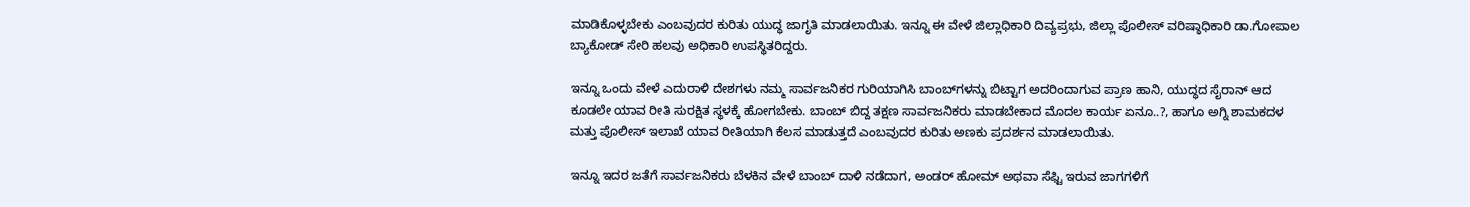ಮಾಡಿಕೊಳ್ಳಬೇಕು ಎಂಬವುದರ ಕುರಿತು ಯುದ್ಧ ಜಾಗೃತಿ‌ ಮಾಡಲಾಯಿತು. ಇನ್ನೂ ಈ ವೇಳೆ ಜಿಲ್ಲಾಧಿಕಾರಿ ದಿವ್ಯಪ್ರಭು, ಜಿಲ್ಲಾ ಪೊಲೀಸ್ ವರಿಷ್ಠಾಧಿಕಾರಿ ಡಾ.ಗೋಪಾಲ ಬ್ಯಾಕೋಡ್ ಸೇರಿ ಹಲವು ಅಧಿಕಾರಿ ಉಪಸ್ಥಿತರಿದ್ದರು.

ಇನ್ನೂ ಒಂದು ವೇಳೆ ಎದುರಾಳಿ ದೇಶಗಳು ನಮ್ಮ‌ ಸಾರ್ವಜನಿಕರ ಗುರಿಯಾಗಿಸಿ ಬಾಂಬ್‌ಗಳನ್ನು ಬಿಟ್ಟಾಗ ಅದರಿಂದಾಗುವ ಪ್ರಾಣ ಹಾನಿ, ಯುದ್ಧದ ಸೈರಾನ್ ಆದ ಕೂಡಲೇ ಯಾವ ರೀತಿ ಸುರಕ್ಷಿತ ಸ್ಥಳಕ್ಕೆ ಹೋಗಬೇಕು. ಬಾಂಬ್ ಬಿದ್ದ ತಕ್ಷಣ ಸಾರ್ವಜನಿಕರು ಮಾಡಬೇಕಾದ ಮೊದಲ‌ ಕಾರ್ಯ ಏನೂ..?, ಹಾಗೂ ಅಗ್ನಿ ಶಾಮಕದಳ ಮತ್ತು ಪೊಲೀಸ್ ಇಲಾಖೆ ಯಾವ ರೀತಿಯಾಗಿ ಕೆಲಸ ಮಾಡುತ್ತದೆ ಎಂಬವುದರ ಕುರಿತು ಅಣಕು ಪ್ರದರ್ಶನ ಮಾಡಲಾಯಿತು.

ಇನ್ನೂ ಇದರ ಜತೆಗೆ ಸಾರ್ವಜನಿಕರು ಬೆಳಕಿನ ವೇಳೆ ಬಾಂಬ್ ದಾಳಿ ನಡೆದಾಗ, ಅಂಡರ್ ಹೋಮ್ ಅಥವಾ ಸೆಫ್ಟಿ ಇರುವ ಜಾಗಗಳಿಗೆ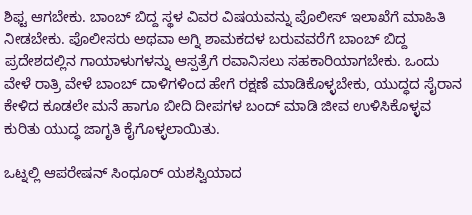ಶಿಫ್ಟ ಆಗಬೇಕು. ಬಾಂಬ್ ಬಿದ್ದ ಸ್ಥಳ ವಿವರ ವಿಷಯವನ್ನು ಪೊಲೀಸ್ ಇಲಾಖೆಗೆ ಮಾಹಿತಿ‌ ನೀಡಬೇಕು. ಪೊಲೀಸರು ಅಥವಾ ಅಗ್ನಿ ಶಾಮಕದಳ ಬರುವವರೆಗೆ ಬಾಂಬ್ ಬಿದ್ದ ಪ್ರದೇಶದಲ್ಲಿನ ಗಾಯಾಳುಗಳನ್ನು ಆಸ್ಪತ್ರೆಗೆ ರವಾನಿಸಲು ಸಹಕಾರಿಯಾಗಬೇಕು. ಒಂದು ವೇಳೆ ರಾತ್ರಿ ವೇಳೆ ಬಾಂಬ್ ದಾಳಿಗಳಿಂದ ಹೇಗೆ ರಕ್ಷಣೆ ಮಾಡಿಕೊಳ್ಳಬೇಕು, ಯುದ್ಧದ ಸೈರಾನ ಕೇಳಿದ ಕೂಡಲೇ ಮನೆ ಹಾಗೂ ಬೀದಿ ದೀಪಗಳ ಬಂದ್ ಮಾಡಿ ಜೀವ ಉಳಿಸಿಕೊಳ್ಳವ ಕುರಿತು ಯುದ್ಧ ಜಾಗೃತಿ ಕೈಗೊಳ್ಳಲಾಯಿತು.

ಒಟ್ನಲ್ಲಿ ಆಪರೇಷನ್ ಸಿಂಧೂರ್ ಯಶಸ್ವಿಯಾದ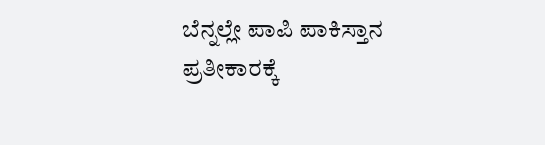ಬೆನ್ನಲ್ಲೇ ಪಾಪಿ ಪಾಕಿಸ್ತಾನ ಪ್ರತೀಕಾರಕ್ಕೆ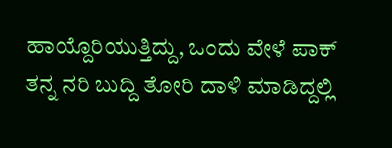ಹಾಯ್ದೊರಿಯುತ್ತಿದ್ದು, ಒಂದು ವೇಳೆ ಪಾಕ್ ತನ್ನ ನರಿ ಬುದ್ದಿ ತೋರಿ ದಾಳಿ‌ ಮಾಡಿದ್ದಲ್ಲಿ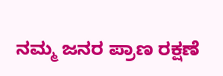ನಮ್ಮ‌ ಜನರ ಪ್ರಾಣ ರಕ್ಷಣೆ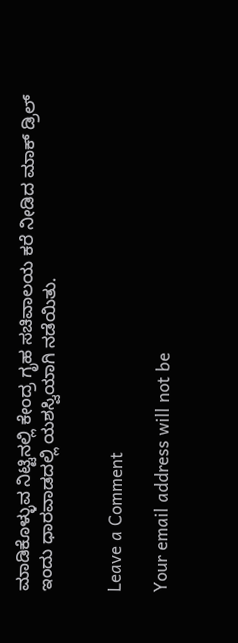ಮಾಡಿಕೊಳ್ಳುವ ನಿಟ್ಟಿನಲ್ಲಿ ಕೇಂದ್ರ ಗೃಹ‌ ಸಚಿವಾಲಯ ಕರೆ ನೀಡಿದ ಮಾಕ್ ಡ್ರಿಲ್ ಇಂದು‌ ಧಾರವಾಡದಲ್ಲಿ ಯಶಸ್ವಿಯಾಗಿ ನಡೆಯಿತು.


Leave a Comment

Your email address will not be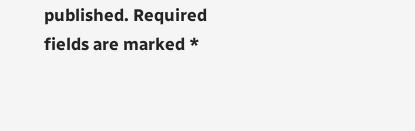published. Required fields are marked *